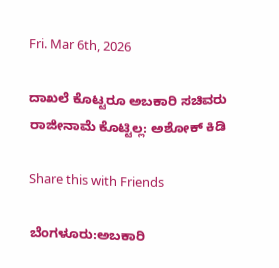Fri. Mar 6th, 2026

ದಾಖಲೆ ಕೊಟ್ಟರೂ ಅಬಕಾರಿ‌ ಸಚಿವರು ರಾಜೀನಾಮೆ ಕೊಟ್ಟಿಲ್ಲ: ಅಶೋಕ್ ಕಿಡಿ

Share this with Friends

ಬೆಂಗಳೂರು:ಅಬಕಾರಿ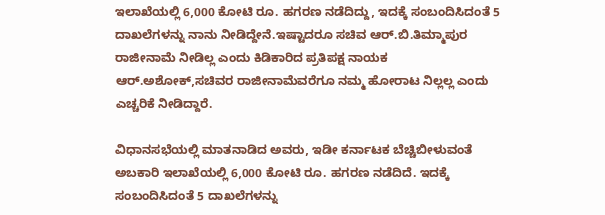ಇಲಾಖೆಯಲ್ಲಿ 6,000 ಕೋಟಿ ರೂ. ಹಗರಣ ನಡೆದಿದ್ದು, ಇದಕ್ಕೆ ಸಂಬಂದಿಸಿದಂತೆ 5 ದಾಖಲೆಗಳನ್ನು ನಾನು ನೀಡಿದ್ದೇನೆ.ಇಷ್ಟಾದರೂ ಸಚಿವ ಆರ್.ಬಿ.ತಿಮ್ಮಾಪುರ ರಾಜೀನಾಮೆ ನೀಡಿಲ್ಲ ಎಂದು ಕಿಡಿಕಾರಿದ ಪ್ರತಿಪಕ್ಷ ನಾಯಕ ಆರ್.ಅಶೋಕ್,ಸಚಿವರ ರಾಜೀನಾಮೆವರೆಗೂ ನಮ್ಮ ಹೋರಾಟ ನಿಲ್ಲಲ್ಲ ಎಂದು ಎಚ್ಚರಿಕೆ ನೀಡಿದ್ದಾರೆ.

ವಿಧಾನಸಭೆಯಲ್ಲಿ ಮಾತನಾಡಿದ ಅವರು, ಇಡೀ ಕರ್ನಾಟಕ ಬೆಚ್ಚಿಬೀಳುವಂತೆ ಅಬಕಾರಿ ಇಲಾಖೆಯಲ್ಲಿ 6,000 ಕೋಟಿ ರೂ. ಹಗರಣ ನಡೆದಿದೆ. ಇದಕ್ಕೆ ಸಂಬಂದಿಸಿದಂತೆ 5 ದಾಖಲೆಗಳನ್ನು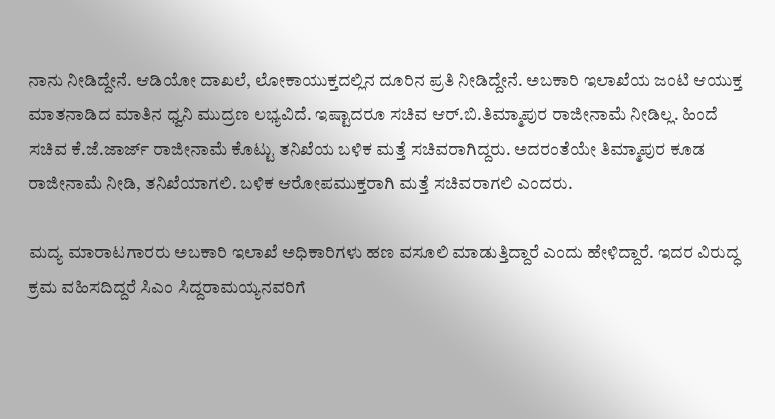ನಾನು ನೀಡಿದ್ದೇನೆ. ಆಡಿಯೋ ದಾಖಲೆ, ಲೋಕಾಯುಕ್ತದಲ್ಲಿನ ದೂರಿನ ಪ್ರತಿ ನೀಡಿದ್ದೇನೆ. ಅಬಕಾರಿ ಇಲಾಖೆಯ ಜಂಟಿ ಆಯುಕ್ತ ಮಾತನಾಡಿದ ಮಾತಿನ ಧ್ವನಿ ಮುದ್ರಣ ಲಭ್ಯವಿದೆ. ಇಷ್ಟಾದರೂ ಸಚಿವ ಆರ್.ಬಿ.ತಿಮ್ಮಾಪುರ ರಾಜೀನಾಮೆ ನೀಡಿಲ್ಲ. ಹಿಂದೆ ಸಚಿವ ಕೆ.ಜೆ.ಜಾರ್ಜ್ ರಾಜೀನಾಮೆ ಕೊಟ್ಟು ತನಿಖೆಯ ಬಳಿಕ ಮತ್ತೆ ಸಚಿವರಾಗಿದ್ದರು. ಅದರಂತೆಯೇ ತಿಮ್ಮಾಪುರ ಕೂಡ ರಾಜೀನಾಮೆ ನೀಡಿ, ತನಿಖೆಯಾಗಲಿ. ಬಳಿಕ ಆರೋಪಮುಕ್ತರಾಗಿ ಮತ್ತೆ ಸಚಿವರಾಗಲಿ ಎಂದರು.

ಮದ್ಯ ಮಾರಾಟಗಾರರು ಅಬಕಾರಿ ಇಲಾಖೆ ಅಧಿಕಾರಿಗಳು ಹಣ ವಸೂಲಿ ಮಾಡುತ್ತಿದ್ದಾರೆ ಎಂದು ಹೇಳಿದ್ದಾರೆ. ಇದರ ವಿರುದ್ಧ ಕ್ರಮ ವಹಿಸದಿದ್ದರೆ ಸಿಎಂ ಸಿದ್ದರಾಮಯ್ಯನವರಿಗೆ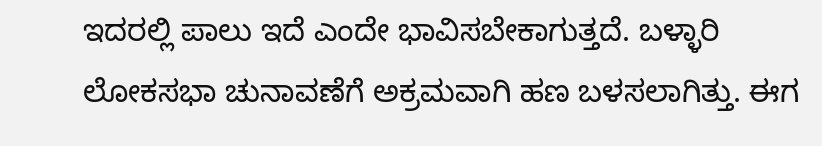ಇದರಲ್ಲಿ ಪಾಲು ಇದೆ ಎಂದೇ ಭಾವಿಸಬೇಕಾಗುತ್ತದೆ. ಬಳ್ಳಾರಿ ಲೋಕಸಭಾ ಚುನಾವಣೆಗೆ ಅಕ್ರಮವಾಗಿ ಹಣ ಬಳಸಲಾಗಿತ್ತು. ಈಗ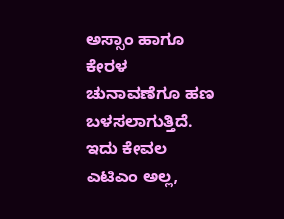ಅಸ್ಸಾಂ ಹಾಗೂ ಕೇರಳ ಚುನಾವಣೆಗೂ ಹಣ ಬಳಸಲಾಗುತ್ತಿದೆ. ಇದು ಕೇವಲ ಎಟಿಎಂ ಅಲ್ಲ,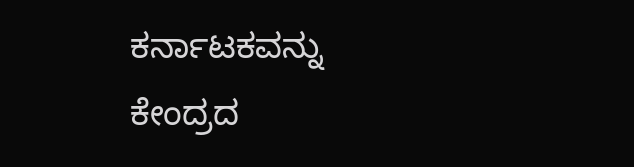ಕರ್ನಾಟಕವನ್ನು ಕೇಂದ್ರದ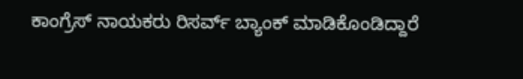ಕಾಂಗ್ರೆಸ್ ನಾಯಕರು ರಿಸರ್ವ್ ಬ್ಯಾಂಕ್ ಮಾಡಿಕೊಂಡಿದ್ದಾರೆ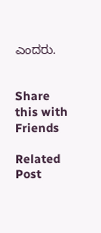ಎಂದರು.


Share this with Friends

Related Post